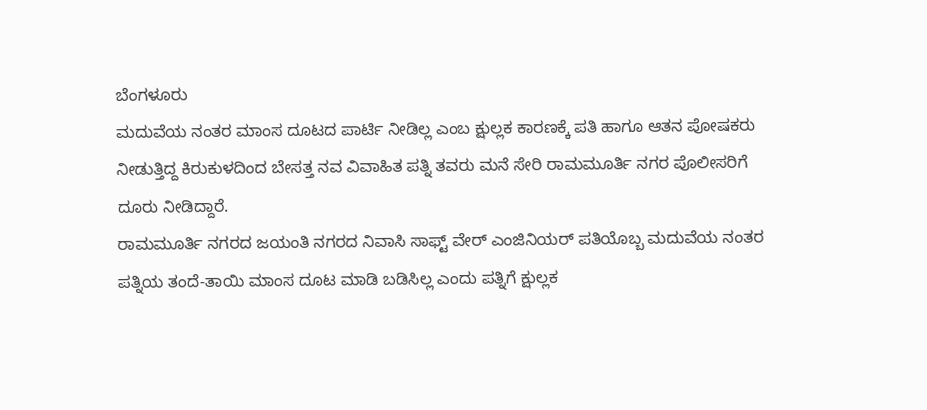ಬೆಂಗಳೂರು
ಮದುವೆಯ ನಂತರ ಮಾಂಸ ದೂಟದ ಪಾರ್ಟಿ ನೀಡಿಲ್ಲ ಎಂಬ ಕ್ಷುಲ್ಲಕ ಕಾರಣಕ್ಕೆ ಪತಿ ಹಾಗೂ ಆತನ ಪೋಷಕರು ನೀಡುತ್ತಿದ್ದ ಕಿರುಕುಳದಿಂದ ಬೇಸತ್ತ ನವ ವಿವಾಹಿತ ಪತ್ನಿ ತವರು ಮನೆ ಸೇರಿ ರಾಮಮೂರ್ತಿ ನಗರ ಪೊಲೀಸರಿಗೆ ದೂರು ನೀಡಿದ್ದಾರೆ.
ರಾಮಮೂರ್ತಿ ನಗರದ ಜಯಂತಿ ನಗರದ ನಿವಾಸಿ ಸಾಫ್ಟ್ ವೇರ್ ಎಂಜಿನಿಯರ್ ಪತಿಯೊಬ್ಬ ಮದುವೆಯ ನಂತರ ಪತ್ನಿಯ ತಂದೆ-ತಾಯಿ ಮಾಂಸ ದೂಟ ಮಾಡಿ ಬಡಿಸಿಲ್ಲ ಎಂದು ಪತ್ನಿಗೆ ಕ್ಷುಲ್ಲಕ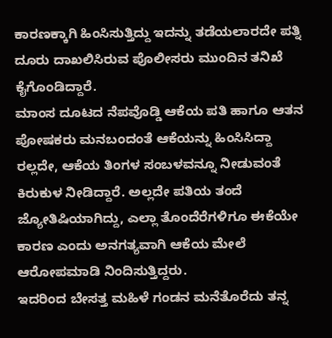ಕಾರಣಕ್ಕಾಗಿ ಹಿಂಸಿಸುತ್ತಿದ್ದು ಇದನ್ನು ತಡೆಯಲಾರದೇ ಪತ್ನಿ ದೂರು ದಾಖಲಿಸಿರುವ ಪೊಲೀಸರು ಮುಂದಿನ ತನಿಖೆ ಕೈಗೊಂಡಿದ್ದಾರೆ.
ಮಾಂಸ ದೂಟದ ನೆಪವೊಡ್ಡಿ ಆಕೆಯ ಪತಿ ಹಾಗೂ ಆತನ ಪೋಷಕರು ಮನಬಂದಂತೆ ಆಕೆಯನ್ನು ಹಿಂಸಿಸಿದ್ದಾ ರಲ್ಲದೇ, ಆಕೆಯ ತಿಂಗಳ ಸಂಬಳವನ್ನೂ ನೀಡುವಂತೆ ಕಿರುಕುಳ ನೀಡಿದ್ದಾರೆ. ಅಲ್ಲದೇ ಪತಿಯ ತಂದೆ ಜ್ಯೋತಿಷಿಯಾಗಿದ್ದು, ಎಲ್ಲಾ ತೊಂದೆರೆಗಳಿಗೂ ಈಕೆಯೇ ಕಾರಣ ಎಂದು ಅನಗತ್ಯವಾಗಿ ಆಕೆಯ ಮೇಲೆ ಆರೋಪಮಾಡಿ ನಿಂದಿಸುತ್ತಿದ್ದರು.
ಇದರಿಂದ ಬೇಸತ್ತ ಮಹಿಳೆ ಗಂಡನ ಮನೆತೊರೆದು ತನ್ನ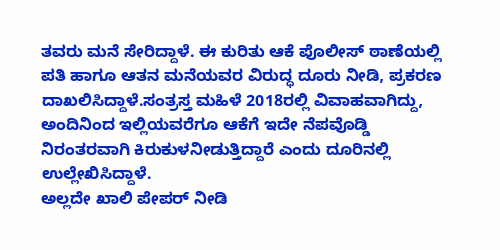ತವರು ಮನೆ ಸೇರಿದ್ದಾಳೆ. ಈ ಕುರಿತು ಆಕೆ ಪೊಲೀಸ್ ಠಾಣೆಯಲ್ಲಿ ಪತಿ ಹಾಗೂ ಆತನ ಮನೆಯವರ ವಿರುದ್ಧ ದೂರು ನೀಡಿ, ಪ್ರಕರಣ ದಾಖಲಿಸಿದ್ದಾಳೆ.ಸಂತ್ರಸ್ತ ಮಹಿಳೆ 2018ರಲ್ಲಿ ವಿವಾಹವಾಗಿದ್ದು, ಅಂದಿನಿಂದ ಇಲ್ಲಿಯವರೆಗೂ ಆಕೆಗೆ ಇದೇ ನೆಪವೊಡ್ಡಿ ನಿರಂತರವಾಗಿ ಕಿರುಕುಳನೀಡುತ್ತಿದ್ದಾರೆ ಎಂದು ದೂರಿನಲ್ಲಿ ಉಲ್ಲೇಖಿಸಿದ್ದಾಳೆ.
ಅಲ್ಲದೇ ಖಾಲಿ ಪೇಪರ್ ನೀಡಿ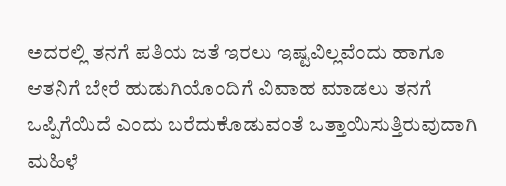ಅದರಲ್ಲಿ ತನಗೆ ಪತಿಯ ಜತೆ ಇರಲು ಇಷ್ಟವಿಲ್ಲವೆಂದು ಹಾಗೂ ಆತನಿಗೆ ಬೇರೆ ಹುಡುಗಿಯೊಂದಿಗೆ ವಿವಾಹ ಮಾಡಲು ತನಗೆ ಒಪ್ಪಿಗೆಯಿದೆ ಎಂದು ಬರೆದುಕೊಡುವಂತೆ ಒತ್ತಾಯಿಸುತ್ತಿರುವುದಾಗಿ ಮಹಿಳೆ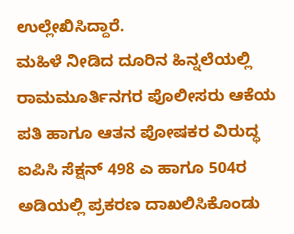ಉಲ್ಲೇಖಿಸಿದ್ದಾರೆ.
ಮಹಿಳೆ ನೀಡಿದ ದೂರಿನ ಹಿನ್ನಲೆಯಲ್ಲಿ ರಾಮಮೂರ್ತಿನಗರ ಪೊಲೀಸರು ಆಕೆಯ ಪತಿ ಹಾಗೂ ಆತನ ಪೋಷಕರ ವಿರುದ್ಧ ಐಪಿಸಿ ಸೆಕ್ಷನ್ 498 ಎ ಹಾಗೂ 504ರ ಅಡಿಯಲ್ಲಿ ಪ್ರಕರಣ ದಾಖಲಿಸಿಕೊಂಡು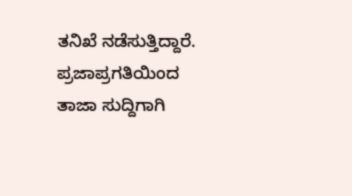ತನಿಖೆ ನಡೆಸುತ್ತಿದ್ದಾರೆ.
ಪ್ರಜಾಪ್ರಗತಿಯಿಂದ ತಾಜಾ ಸುದ್ದಿಗಾಗಿ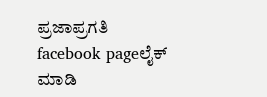ಪ್ರಜಾಪ್ರಗತಿ facebook pageಲೈಕ್ ಮಾಡಿ